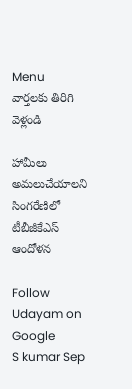Menu
వార్తలకు తిరిగి వెళ్లండి

హామీలు అమలుచేయాలని సింగరేణిలో టీబీజీకేఎస్‌ ఆందోళన

Follow Udayam on Google
S kumar Sep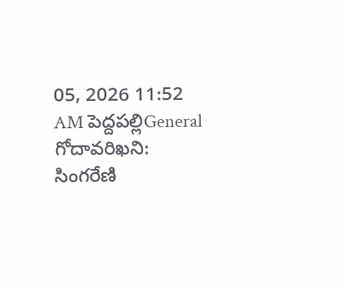05, 2026 11:52 AM పెద్దపల్లిGeneral
గోదావరిఖని: సింగరేణి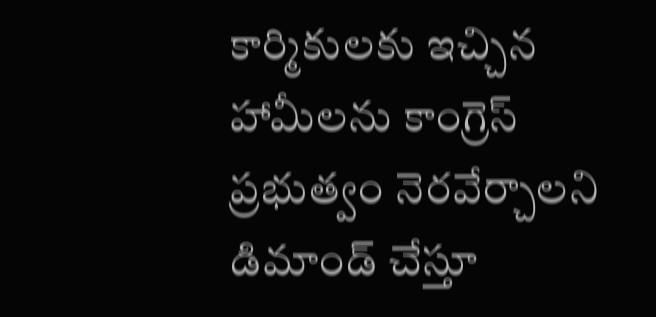కార్మికులకు ఇచ్చి‌న హామీలను కాంగ్రెస్ ప్రభుత్వం నెరవేర్చాలని డిమాండ్ చేస్తూ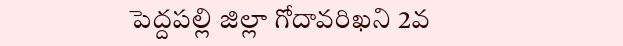పెద్దపల్లి జిల్లా గోదావరిఖని 2వ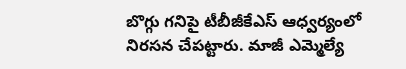బొగ్గు గనిపై టీబీజీకేఎస్ ఆధ్వర్యంలో నిరసన చేపట్టారు. మాజీ ఎమ్మెల్యే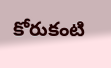కోరుకంటి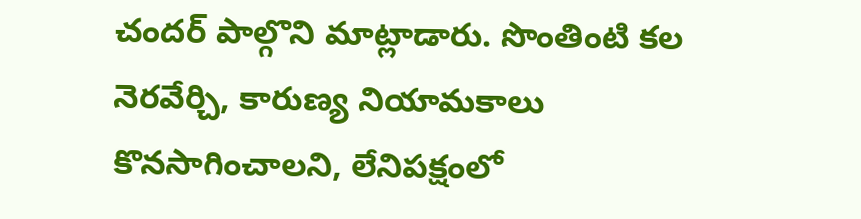చందర్ పాల్గొని మాట్లాడారు. సొంతింటి కల నెరవేర్చి, కారుణ్య నియామకాలు కొనసాగించాలని, లేనిపక్షంలో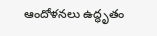ఆందోళనలు ఉద్ధృతం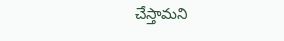చేస్తామని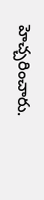హెచ్చరించారు.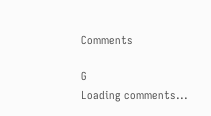Comments

G
Loading comments...